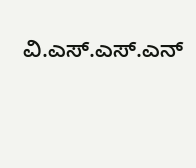ವಿ.ಎಸ್.ಎಸ್.ಎನ್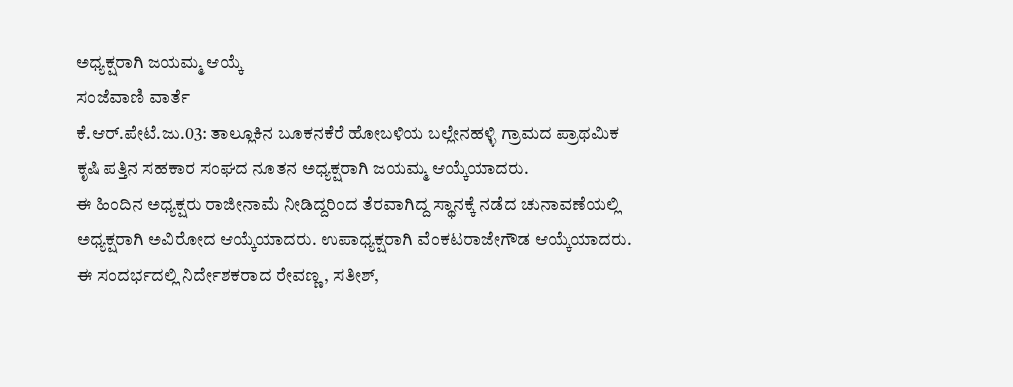ಅಧ್ಯಕ್ಷರಾಗಿ ಜಯಮ್ಮ ಆಯ್ಕೆ
ಸಂಜೆವಾಣಿ ವಾರ್ತೆ
ಕೆ.ಆರ್.ಪೇಟೆ.ಜು.03: ತಾಲ್ಲೂಕಿನ ಬೂಕನಕೆರೆ ಹೋಬಳಿಯ ಬಲ್ಲೇನಹಳ್ಳಿ ಗ್ರಾಮದ ಪ್ರಾಥಮಿಕ ಕೃಷಿ ಪತ್ತಿನ ಸಹಕಾರ ಸಂಘದ ನೂತನ ಅಧ್ಯಕ್ಷರಾಗಿ ಜಯಮ್ಮ ಆಯ್ಕೆಯಾದರು.
ಈ ಹಿಂದಿನ ಅಧ್ಯಕ್ಷರು ರಾಜೀನಾಮೆ ನೀಡಿದ್ದರಿಂದ ತೆರವಾಗಿದ್ದ ಸ್ಥಾನಕ್ಕೆ ನಡೆದ ಚುನಾವಣೆಯಲ್ಲಿ ಅಧ್ಯಕ್ಷರಾಗಿ ಅವಿರೋದ ಆಯ್ಕೆಯಾದರು. ಉಪಾಧ್ಯಕ್ಷರಾಗಿ ವೆಂಕಟರಾಜೇಗೌಡ ಆಯ್ಕೆಯಾದರು.
ಈ ಸಂದರ್ಭದಲ್ಲಿ ನಿರ್ದೇಶಕರಾದ ರೇವಣ್ಣ, ಸತೀಶ್,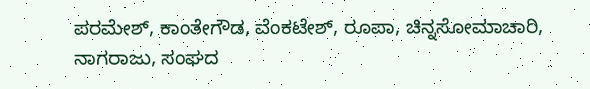ಪರಮೇಶ್, ಕಾಂತೇಗೌಡ, ವೆಂಕಟೇಶ್, ರೂಪಾ, ಚಿನ್ನಸೋಮಾಚಾರಿ, ನಾಗರಾಜು, ಸಂಘದ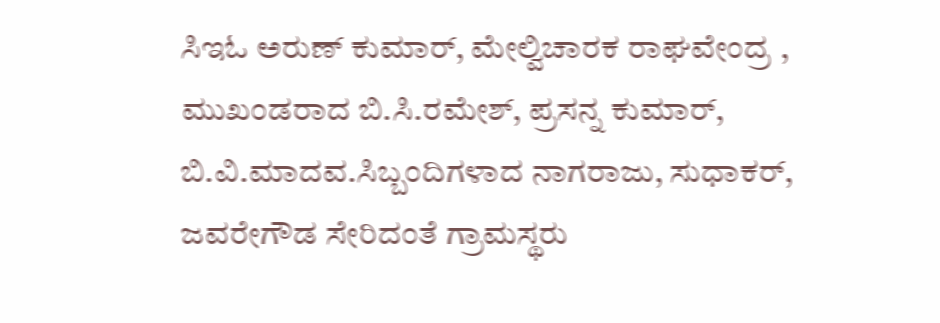ಸಿಇಓ ಅರುಣ್ ಕುಮಾರ್, ಮೇಲ್ವಿಚಾರಕ ರಾಘವೇಂದ್ರ , ಮುಖಂಡರಾದ ಬಿ.ಸಿ.ರಮೇಶ್, ಪ್ರಸನ್ನ ಕುಮಾರ್, ಬಿ.ವಿ.ಮಾದವ.ಸಿಬ್ಬಂದಿಗಳಾದ ನಾಗರಾಜು, ಸುಧಾಕರ್, ಜವರೇಗೌಡ ಸೇರಿದಂತೆ ಗ್ರಾಮಸ್ಥರು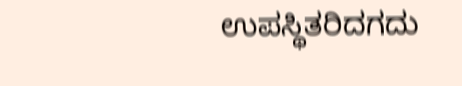ಉಪಸ್ಥಿತರಿದಗದು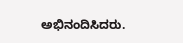ಅಭಿನಂದಿಸಿದರು.